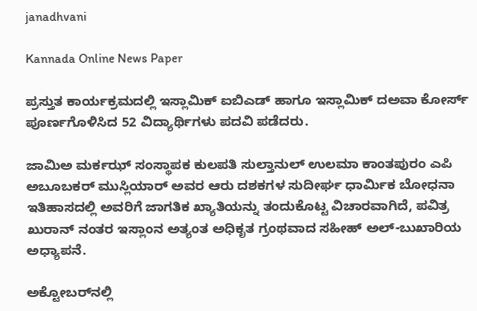janadhvani

Kannada Online News Paper

ಪ್ರಸ್ತುತ ಕಾರ್ಯಕ್ರಮದಲ್ಲಿ ಇಸ್ಲಾಮಿಕ್ ಐಬಿಎಡ್ ಹಾಗೂ ಇಸ್ಲಾಮಿಕ್ ದಅವಾ ಕೋರ್ಸ್ ಪೂರ್ಣಗೊಳಿಸಿದ 52 ವಿದ್ಯಾರ್ಥಿಗಳು ಪದವಿ ಪಡೆದರು.

ಜಾಮಿಅ ಮರ್ಕಝ್ ಸಂಸ್ಥಾಪಕ ಕುಲಪತಿ ಸುಲ್ತಾನುಲ್ ಉಲಮಾ ಕಾಂತಪುರಂ ಎಪಿ ಅಬೂಬಕರ್ ಮುಸ್ಲಿಯಾರ್ ಅವರ ಆರು ದಶಕಗಳ ಸುದೀರ್ಘ ಧಾರ್ಮಿಕ ಬೋಧನಾ ಇತಿಹಾಸದಲ್ಲಿ ಅವರಿಗೆ ಜಾಗತಿಕ ಖ್ಯಾತಿಯನ್ನು ತಂದುಕೊಟ್ಟ ವಿಚಾರವಾಗಿದೆ, ಪವಿತ್ರ ಖುರಾನ್ ನಂತರ ಇಸ್ಲಾಂನ ಅತ್ಯಂತ ಅಧಿಕೃತ ಗ್ರಂಥವಾದ ಸಹೀಹ್ ಅಲ್-ಬುಖಾರಿಯ ಅಧ್ಯಾಪನೆ.

ಅಕ್ಟೋಬರ್‌ನಲ್ಲಿ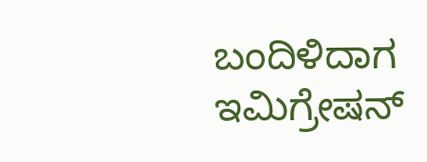ಬಂದಿಳಿದಾಗ ಇಮಿಗ್ರೇಷನ್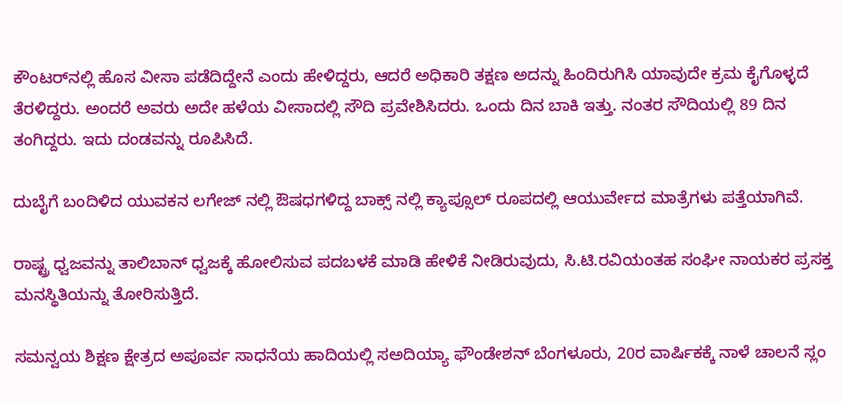ಕೌಂಟರ್‌ನಲ್ಲಿ ಹೊಸ ವೀಸಾ ಪಡೆದಿದ್ದೇನೆ ಎಂದು ಹೇಳಿದ್ದರು, ಆದರೆ ಅಧಿಕಾರಿ ತಕ್ಷಣ ಅದನ್ನು ಹಿಂದಿರುಗಿಸಿ ಯಾವುದೇ ಕ್ರಮ ಕೈಗೊಳ್ಳದೆ ತೆರಳಿದ್ದರು. ಅಂದರೆ ಅವರು ಅದೇ ಹಳೆಯ ವೀಸಾದಲ್ಲಿ ಸೌದಿ ಪ್ರವೇಶಿಸಿದರು. ಒಂದು ದಿನ ಬಾಕಿ ಇತ್ತು. ನಂತರ ಸೌದಿಯಲ್ಲಿ 89 ದಿನ ತಂಗಿದ್ದರು. ಇದು ದಂಡವನ್ನು ರೂಪಿಸಿದೆ.

ದುಬೈಗೆ ಬಂದಿಳಿದ ಯುವಕನ ಲಗೇಜ್ ನಲ್ಲಿ ಔಷಧಗಳಿದ್ದ ಬಾಕ್ಸ್ ನಲ್ಲಿ ಕ್ಯಾಪ್ಸೂಲ್ ರೂಪದಲ್ಲಿ ಆಯುರ್ವೇದ ಮಾತ್ರೆಗಳು ಪತ್ತೆಯಾಗಿವೆ.

ರಾಷ್ಟ್ರ ಧ್ವಜವನ್ನು ತಾಲಿಬಾನ್ ಧ್ವಜಕ್ಕೆ ಹೋಲಿಸುವ ಪದಬಳಕೆ ಮಾಡಿ ಹೇಳಿಕೆ ನೀಡಿರುವುದು, ಸಿ.ಟಿ.ರವಿಯಂತಹ ಸಂಘೀ ನಾಯಕರ ಪ್ರಸಕ್ತ ಮನಸ್ಥಿತಿಯನ್ನು ತೋರಿಸುತ್ತಿದೆ.

ಸಮನ್ವಯ ಶಿಕ್ಷಣ ಕ್ಷೇತ್ರದ ಅಪೂರ್ವ ಸಾಧನೆಯ ಹಾದಿಯಲ್ಲಿ ಸಅದಿಯ್ಯಾ ಫೌಂಡೇಶನ್ ಬೆಂಗಳೂರು, 20ರ ವಾರ್ಷಿಕಕ್ಕೆ ನಾಳೆ ಚಾಲನೆ ಸ್ಲಂ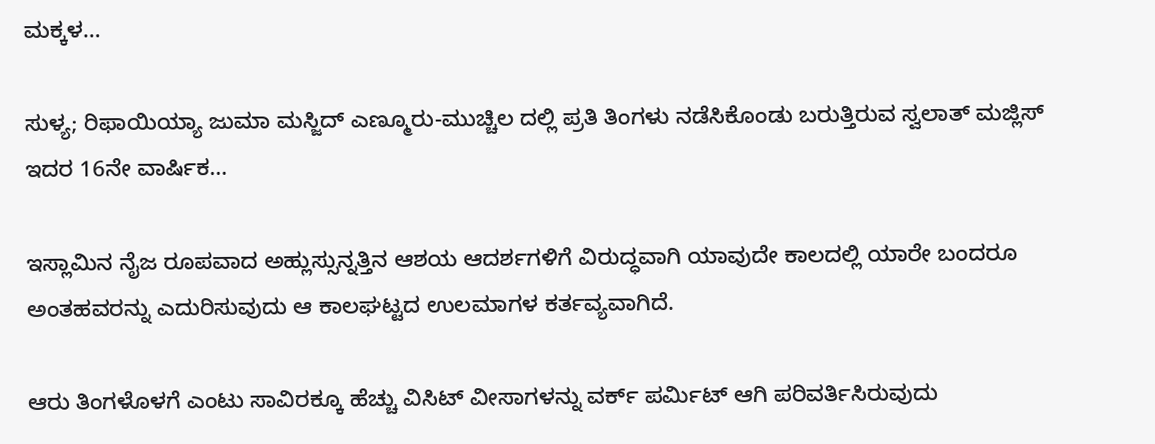ಮಕ್ಕಳ…

ಸುಳ್ಯ; ರಿಫಾಯಿಯ್ಯಾ ಜುಮಾ ಮಸ್ಜಿದ್ ಎಣ್ಮೂರು-ಮುಚ್ಚಿಲ ದಲ್ಲಿ ಪ್ರತಿ ತಿಂಗಳು ನಡೆಸಿಕೊಂಡು ಬರುತ್ತಿರುವ ಸ್ವಲಾತ್ ಮಜ್ಲಿಸ್ ಇದರ 16ನೇ ವಾರ್ಷಿಕ‌…

ಇಸ್ಲಾಮಿನ ನೈಜ ರೂಪವಾದ ಅಹ್ಲುಸ್ಸುನ್ನತ್ತಿನ ಆಶಯ ಆದರ್ಶಗಳಿಗೆ ವಿರುದ್ಧವಾಗಿ ಯಾವುದೇ ಕಾಲದಲ್ಲಿ ಯಾರೇ ಬಂದರೂ ಅಂತಹವರನ್ನು ಎದುರಿಸುವುದು ಆ ಕಾಲಘಟ್ಟದ ಉಲಮಾಗಳ ಕರ್ತವ್ಯವಾಗಿದೆ.

ಆರು ತಿಂಗಳೊಳಗೆ ಎಂಟು ಸಾವಿರಕ್ಕೂ ಹೆಚ್ಚು ವಿಸಿಟ್ ವೀಸಾಗಳನ್ನು ವರ್ಕ್ ಪರ್ಮಿಟ್ ಆಗಿ ಪರಿವರ್ತಿಸಿರುವುದು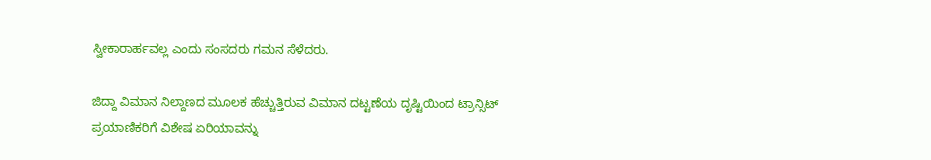ಸ್ವೀಕಾರಾರ್ಹವಲ್ಲ ಎಂದು ಸಂಸದರು ಗಮನ ಸೆಳೆದರು.

ಜಿದ್ದಾ ವಿಮಾನ ನಿಲ್ದಾಣದ ಮೂಲಕ ಹೆಚ್ಚುತ್ತಿರುವ ವಿಮಾನ ದಟ್ಟಣೆಯ ದೃಷ್ಟಿಯಿಂದ ಟ್ರಾನ್ಸಿಟ್ ಪ್ರಯಾಣಿಕರಿಗೆ ವಿಶೇಷ ಏರಿಯಾವನ್ನು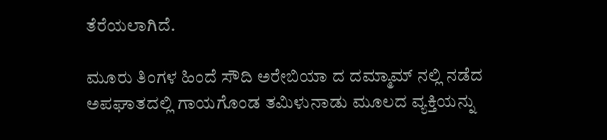ತೆರೆಯಲಾಗಿದೆ.

ಮೂರು ತಿಂಗಳ ಹಿಂದೆ ಸೌದಿ ಅರೇಬಿಯಾ ದ ದಮ್ಮಾಮ್ ನಲ್ಲಿ ನಡೆದ ಅಪಘಾತದಲ್ಲಿ ಗಾಯಗೊಂಡ ತಮಿಳುನಾಡು ಮೂಲದ ವ್ಯಕ್ತಿಯನ್ನು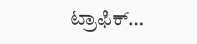ಟ್ರಾಫಿಕ್…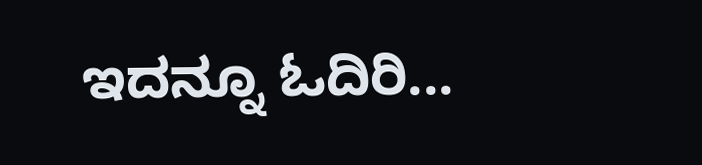ಇದನ್ನೂ ಓದಿರಿ...